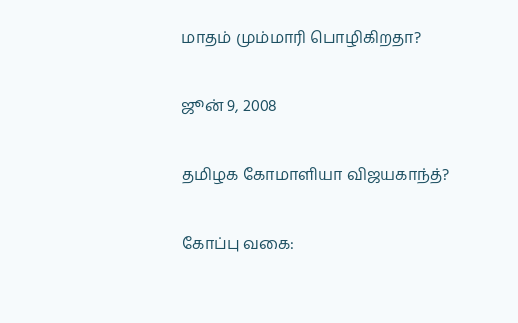மாதம் மும்மாரி பொழிகிறதா?

ஜூன் 9, 2008

தமிழக கோமாளியா விஜயகாந்த்?

கோப்பு வகை: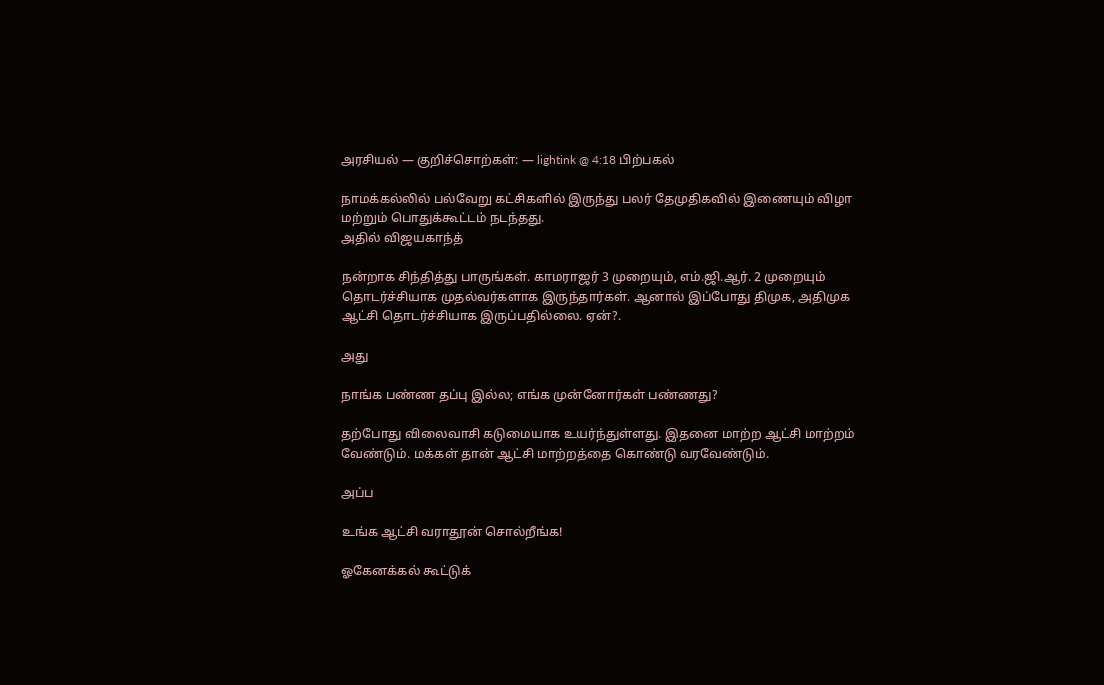அரசியல் — குறிச்சொற்கள்: — lightink @ 4:18 பிற்பகல்

நாமக்கல்லில் பல்வேறு கட்சிகளில் இருந்து பலர் தேமுதிகவில் இணையும் விழா மற்றும் பொதுக்கூட்டம் நடந்தது.
அதில் விஜயகாந்த்

நன்றாக சிந்தித்து பாருங்கள். காமராஜர் 3 முறையும், எம்.ஜி.ஆர். 2 முறையும் தொடர்ச்சியாக முதல்வர்களாக இருந்தார்கள். ஆனால் இப்போது திமுக, அதிமுக ஆட்சி தொடர்ச்சியாக இருப்பதில்லை. ஏன்?.

அது

நாங்க பண்ண தப்பு இல்ல; எங்க முன்னோர்கள் பண்ணது?

தற்போது விலைவாசி கடுமையாக உயர்ந்துள்ளது. இதனை மாற்ற ஆட்சி மாற்றம் வேண்டும். மக்கள் தான் ஆட்சி மாற்றத்தை கொண்டு வரவேண்டும்.

அப்ப

உங்க ஆட்சி வராதூன் சொல்றீங்க!

ஓகேனக்கல் கூட்டுக்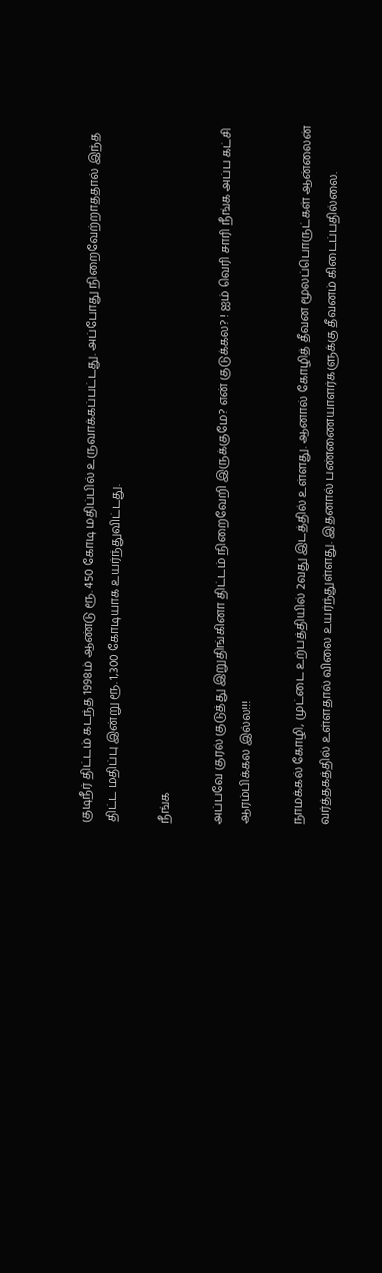குடிநீர் திட்டம் கடந்த 1998ம் ஆண்டு ரூ. 450 கோடி மதிப்பில் உருவாக்கப்பட்டது. அப்போது நிறைவேற்றாததால் இந்த திட்ட மதிப்பு இன்று ரூ. 1,300 கோடியாக உயர்ந்துவிட்டது.

நீங்க

அப்பவே குரல் குடுத்து இறுதிங்கினா திட்டம் நிறைவேறி இருக்குமே? என் குடுக்கல? ! ஐம் வெரி சாரி நீங்க அப்ப கட்சி ஆரம்பிக்கல இல்ல!!!

நாமக்கல் கோழி, முட்டை உற்பத்தியில் 2வது இடத்தில் உள்ளது. ஆனால் கோழித் தீவன மூலப்பொருட்கள் ஆன்லைன் வர்த்தகத்தில் உள்ளதால் விலை உயர்ந்துள்ளது. இதனால் பண்ணையாளர்களுக்கு தீவனம் கிடைப்பதில்லை.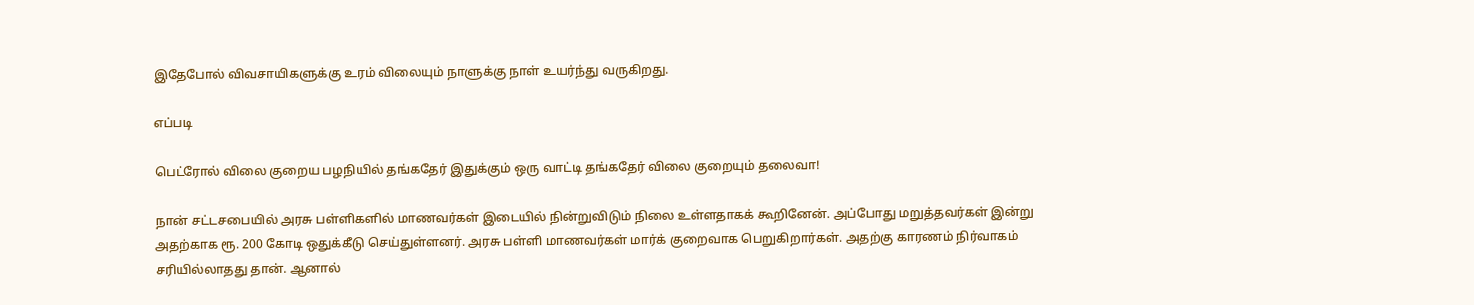இதேபோல் விவசாயிகளுக்கு உரம் விலையும் நாளுக்கு நாள் உயர்ந்து வருகிறது.

எப்படி

பெட்ரோல் விலை குறைய பழநியில் தங்கதேர் இதுக்கும் ஒரு வாட்டி தங்கதேர் விலை குறையும் தலைவா!

நான் சட்டசபையில் அரசு பள்ளிகளில் மாணவர்கள் இடையில் நின்றுவிடும் நிலை உள்ளதாகக் கூறினேன். அப்போது மறுத்தவர்கள் இன்று அதற்காக ரூ. 200 கோடி ஒதுக்கீடு செய்துள்ளனர். அரசு பள்ளி மாணவர்கள் மார்க் குறைவாக பெறுகிறார்கள். அதற்கு காரணம் நிர்வாகம் சரியில்லாதது தான். ஆனால்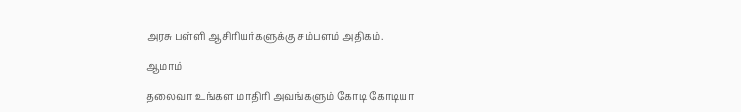அரசு பள்ளி ஆசிரியர்களுக்கு சம்பளம் அதிகம்.

ஆமாம்

தலைவா உங்கள மாதிரி அவங்களும் கோடி கோடியா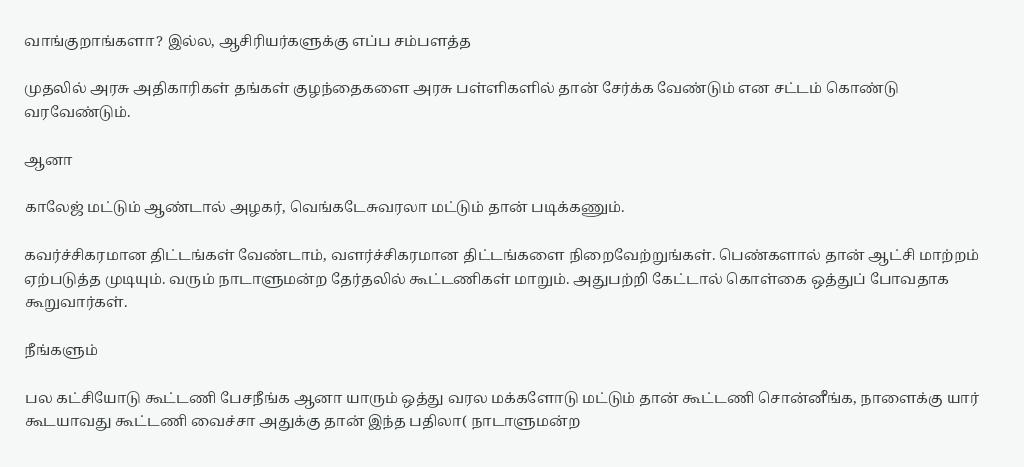வாங்குறாங்களா? இல்ல, ஆசிரியர்களுக்கு எப்ப சம்பளத்த

முதலில் அரசு அதிகாரிகள் தங்கள் குழந்தைகளை அரசு பள்ளிகளில் தான் சேர்க்க வேண்டும் என சட்டம் கொண்டு வரவேண்டும்.

ஆனா

காலேஜ் மட்டும் ஆண்டால் அழகர், வெங்கடேசுவரலா மட்டும் தான் படிக்கணும்.

கவர்ச்சிகரமான திட்டங்கள் வேண்டாம், வளர்ச்சிகரமான திட்டங்களை நிறைவேற்றுங்கள். பெண்களால் தான் ஆட்சி மாற்றம் ஏற்படுத்த முடியும். வரும் நாடாளுமன்ற தேர்தலில் கூட்டணிகள் மாறும். அதுபற்றி கேட்டால் கொள்கை ஒத்துப் போவதாக கூறுவார்கள்.

நீங்களும்

பல கட்சியோடு கூட்டணி பேசநீங்க ஆனா யாரும் ஒத்து வரல மக்களோடு மட்டும் தான் கூட்டணி சொன்னீங்க, நாளைக்கு யார் கூடயாவது கூட்டணி வைச்சா அதுக்கு தான் இந்த பதிலா( நாடாளுமன்ற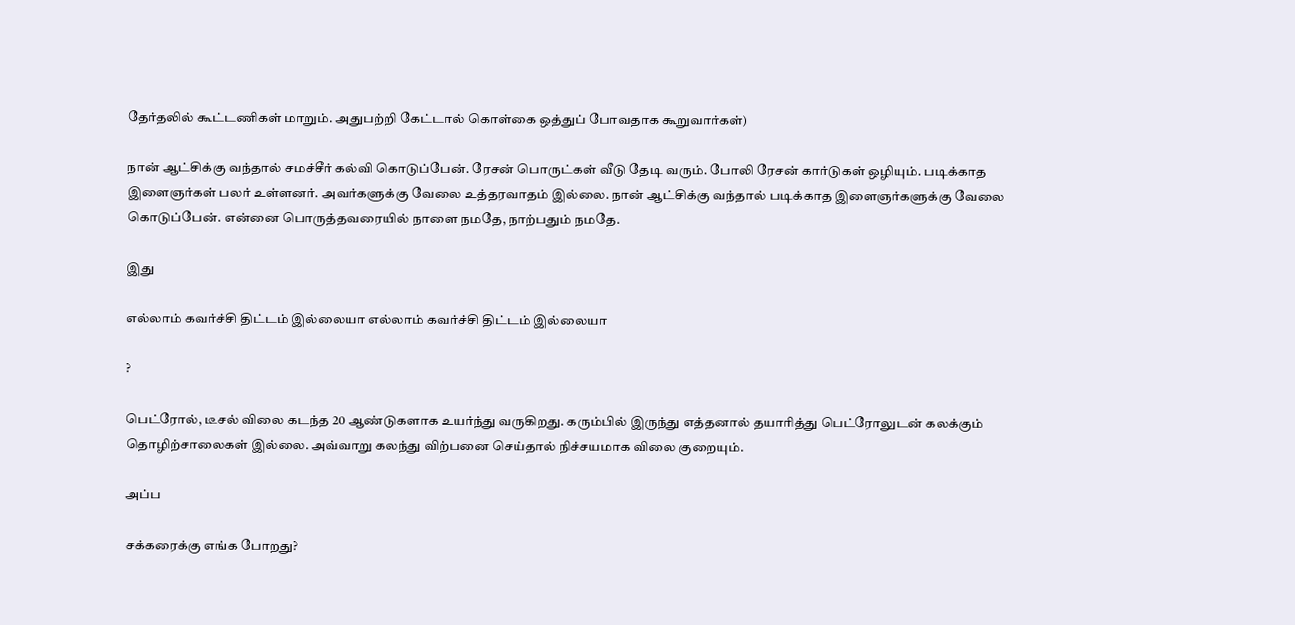தேர்தலில் கூட்டணிகள் மாறும். அதுபற்றி கேட்டால் கொள்கை ஒத்துப் போவதாக கூறுவார்கள்)

நான் ஆட்சிக்கு வந்தால் சமச்சீர் கல்வி கொடுப்பேன். ரேசன் பொருட்கள் வீடு தேடி வரும். போலி ரேசன் கார்டுகள் ஒழியும். படிக்காத இளைஞர்கள் பலர் உள்ளனர். அவர்களுக்கு வேலை உத்தரவாதம் இல்லை. நான் ஆட்சிக்கு வந்தால் படிக்காத இளைஞர்களுக்கு வேலை கொடுப்பேன். என்னை பொருத்தவரையில் நாளை நமதே, நாற்பதும் நமதே.

இது

எல்லாம் கவர்ச்சி திட்டம் இல்லையா எல்லாம் கவர்ச்சி திட்டம் இல்லையா

?

பெட்ரோல், டீசல் விலை கடந்த 20 ஆண்டுகளாக உயர்ந்து வருகிறது. கரும்பில் இருந்து எத்தனால் தயாரித்து பெட்ரோலுடன் கலக்கும் தொழிற்சாலைகள் இல்லை. அவ்வாறு கலந்து விற்பனை செய்தால் நிச்சயமாக விலை குறையும்.

அப்ப

சக்கரைக்கு எங்க போறது?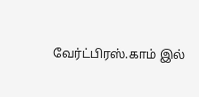வேர்ட்பிரஸ்.காம் இல்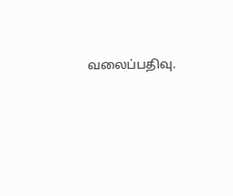வலைப்பதிவு.